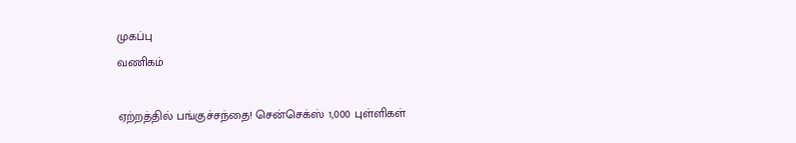முகப்பு
வணிகம்

ஏற்றத்தில் பங்குச்சந்தை! சென்செக்ஸ் 1,000 புள்ளிகள்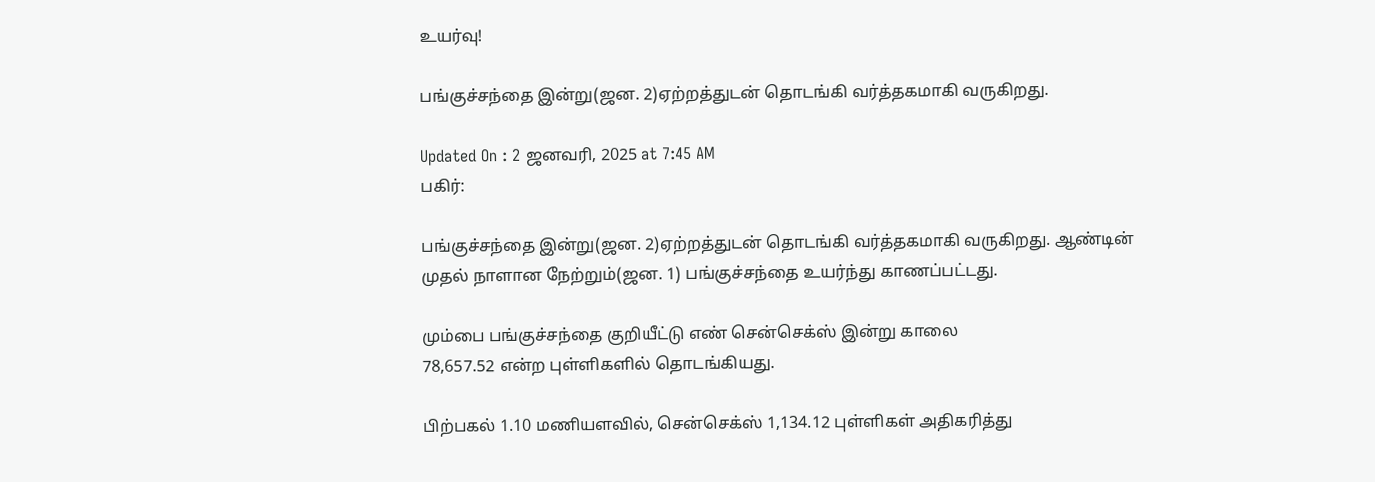உயர்வு!

பங்குச்சந்தை இன்று(ஜன. 2)ஏற்றத்துடன் தொடங்கி வர்த்தகமாகி வருகிறது.

Updated On : 2 ஜனவரி, 2025 at 7:45 AM
பகிர்:

பங்குச்சந்தை இன்று(ஜன. 2)ஏற்றத்துடன் தொடங்கி வர்த்தகமாகி வருகிறது. ஆண்டின் முதல் நாளான நேற்றும்(ஜன. 1) பங்குச்சந்தை உயர்ந்து காணப்பட்டது.

மும்பை பங்குச்சந்தை குறியீட்டு எண் சென்செக்ஸ் இன்று காலை
78,657.52 என்ற புள்ளிகளில் தொடங்கியது.

பிற்பகல் 1.10 மணியளவில், சென்செக்ஸ் 1,134.12 புள்ளிகள் அதிகரித்து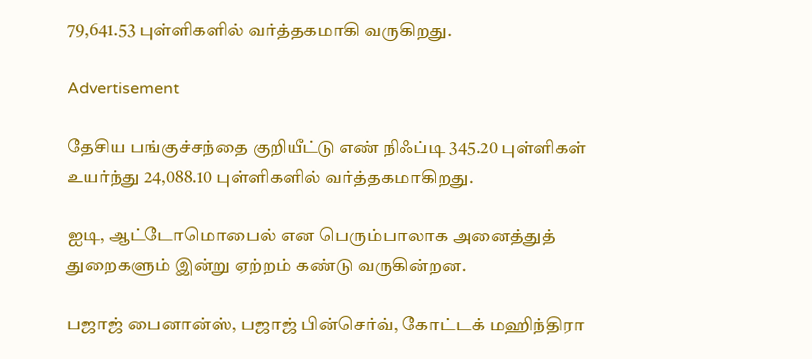79,641.53 புள்ளிகளில் வர்த்தகமாகி வருகிறது.

Advertisement

தேசிய பங்குச்சந்தை குறியீட்டு எண் நிஃப்டி 345.20 புள்ளிகள் உயர்ந்து 24,088.10 புள்ளிகளில் வர்த்தகமாகிறது.

ஐடி, ஆட்டோமொபைல் என பெரும்பாலாக அனைத்துத் துறைகளும் இன்று ஏற்றம் கண்டு வருகின்றன.

பஜாஜ் பைனான்ஸ், பஜாஜ் பின்செர்வ், கோட்டக் மஹிந்திரா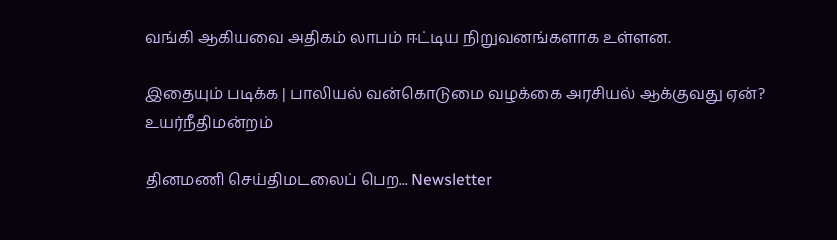வங்கி ஆகியவை அதிகம் லாபம் ஈட்டிய நிறுவனங்களாக உள்ளன.

இதையும் படிக்க | பாலியல் வன்கொடுமை வழக்கை அரசியல் ஆக்குவது ஏன்? உயர்நீதிமன்றம்

தினமணி செய்திமடலைப் பெற... Newsletter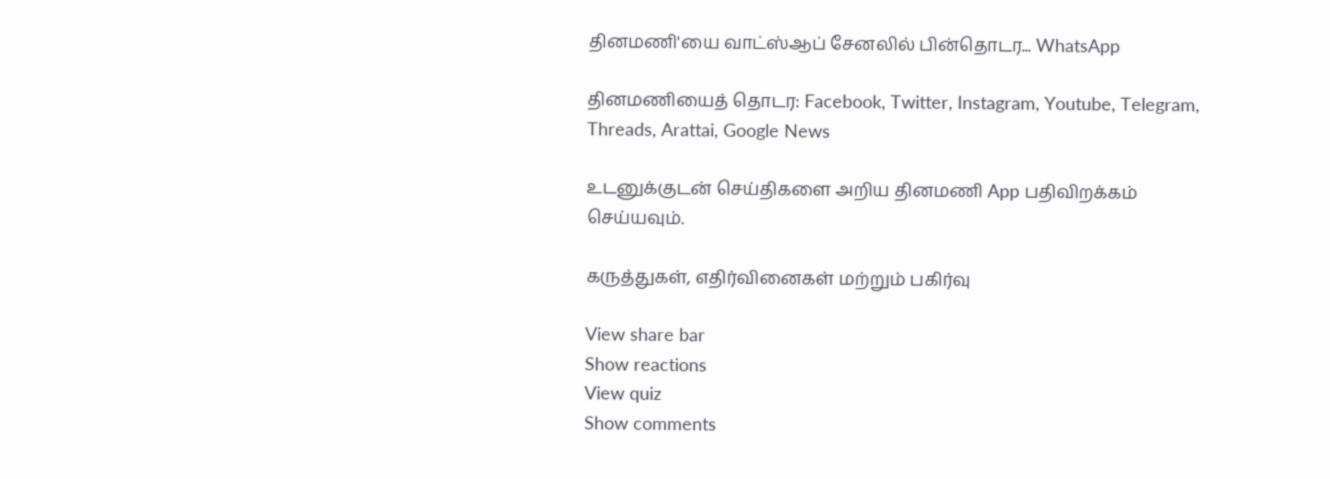தினமணி'யை வாட்ஸ்ஆப் சேனலில் பின்தொடர... WhatsApp

தினமணியைத் தொடர: Facebook, Twitter, Instagram, Youtube, Telegram, Threads, Arattai, Google News

உடனுக்குடன் செய்திகளை அறிய தினமணி App பதிவிறக்கம் செய்யவும்.

கருத்துகள், எதிர்வினைகள் மற்றும் பகிர்வு

View share bar
Show reactions
View quiz
Show comments